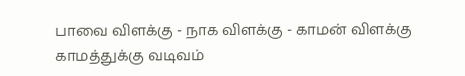பாவை விளக்கு - நாக விளக்கு - காமன் விளக்கு
காமத்துக்கு வடிவம்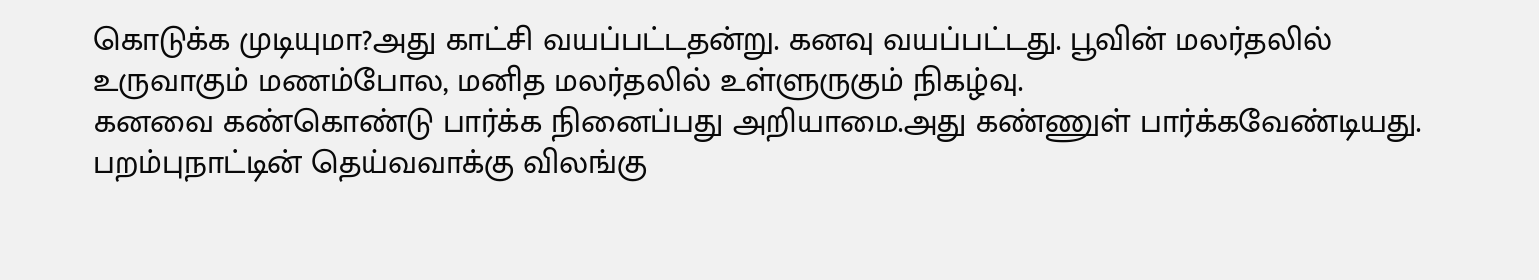கொடுக்க முடியுமா?அது காட்சி வயப்பட்டதன்று. கனவு வயப்பட்டது. பூவின் மலர்தலில் உருவாகும் மணம்போல, மனித மலர்தலில் உள்ளுருகும் நிகழ்வு.
கனவை கண்கொண்டு பார்க்க நினைப்பது அறியாமை.அது கண்ணுள் பார்க்கவேண்டியது.
பறம்புநாட்டின் தெய்வவாக்கு விலங்கு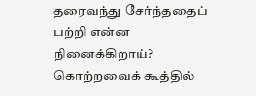தரைவந்து சேர்ந்ததைப் பற்றி என்ன நினைக்கிறாய்?
கொற்றவைக் கூத்தில்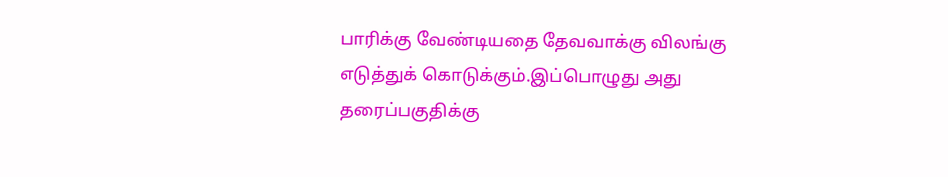பாரிக்கு வேண்டியதை தேவவாக்கு விலங்கு எடுத்துக் கொடுக்கும்.இப்பொழுது அது தரைப்பகுதிக்கு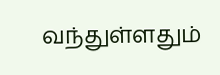வந்துள்ளதும்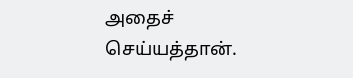அதைச் செய்யத்தான்.